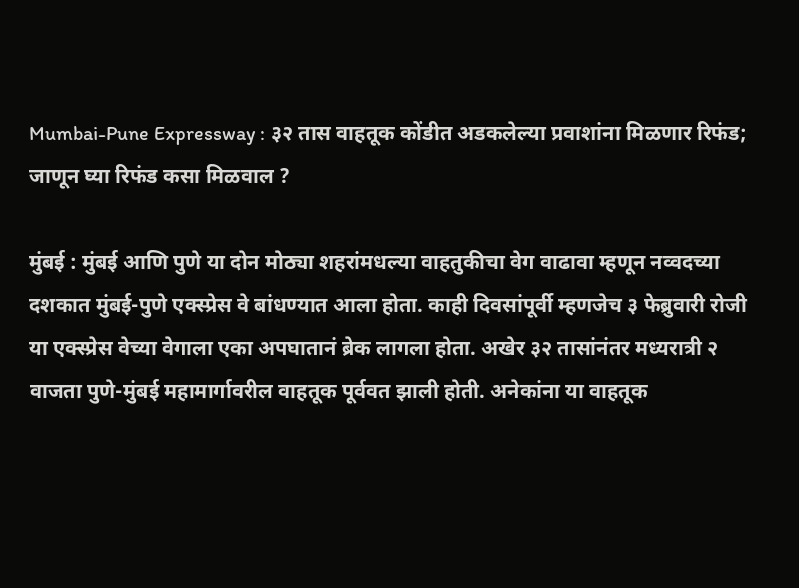Mumbai-Pune Expressway : ३२ तास वाहतूक कोंडीत अडकलेल्या प्रवाशांना मिळणार रिफंड; जाणून घ्या रिफंड कसा मिळवाल ?

मुंबई : मुंबई आणि पुणे या दोन मोठ्या शहरांमधल्या वाहतुकीचा वेग वाढावा म्हणून नव्वदच्या दशकात मुंबई-पुणे एक्स्प्रेस वे बांधण्यात आला होता. काही दिवसांपूर्वी म्हणजेच ३ फेब्रुवारी रोजी या एक्स्प्रेस वेच्या वेगाला एका अपघातानं ब्रेक लागला होता. अखेर ३२ तासांनंतर मध्यरात्री २ वाजता पुणे-मुंबई महामार्गावरील वाहतूक पूर्ववत झाली होती. अनेकांना या वाहतूक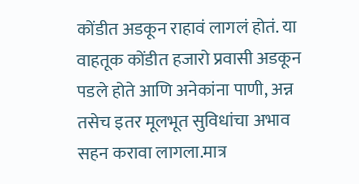कोंडीत अडकून राहावं लागलं होतं. या वाहतूक कोंडीत हजारो प्रवासी अडकून पडले होते आणि अनेकांना पाणी, अन्न तसेच इतर मूलभूत सुविधांचा अभाव सहन करावा लागला.मात्र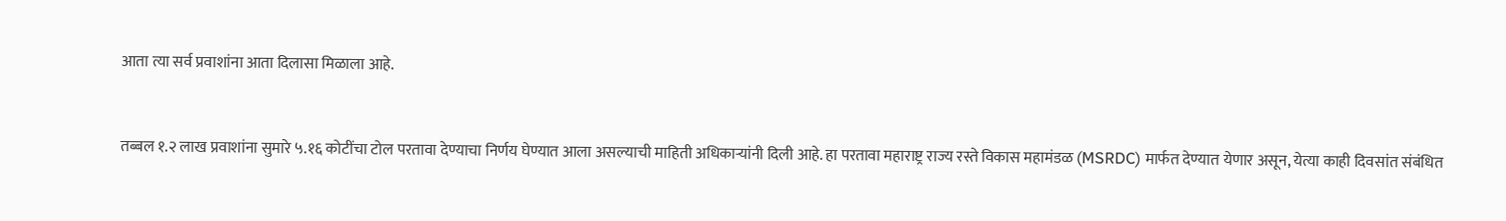आता त्या सर्व प्रवाशांना आता दिलासा मिळाला आहे.


तब्बल १.२ लाख प्रवाशांना सुमारे ५.१६ कोटींचा टोल परतावा देण्याचा निर्णय घेण्यात आला असल्याची माहिती अधिकाऱ्यांनी दिली आहे. हा परतावा महाराष्ट्र राज्य रस्ते विकास महामंडळ (MSRDC) मार्फत देण्यात येणार असून, येत्या काही दिवसांत संबंधित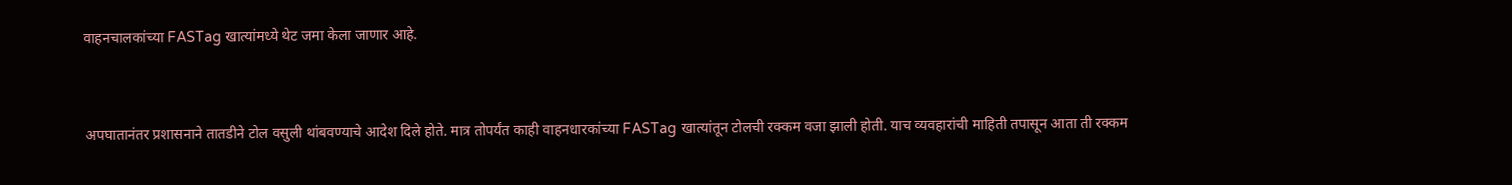वाहनचालकांच्या FASTag खात्यांमध्ये थेट जमा केला जाणार आहे.


अपघातानंतर प्रशासनाने तातडीने टोल वसुली थांबवण्याचे आदेश दिले होते. मात्र तोपर्यंत काही वाहनधारकांच्या FASTag खात्यांतून टोलची रक्कम वजा झाली होती. याच व्यवहारांची माहिती तपासून आता ती रक्कम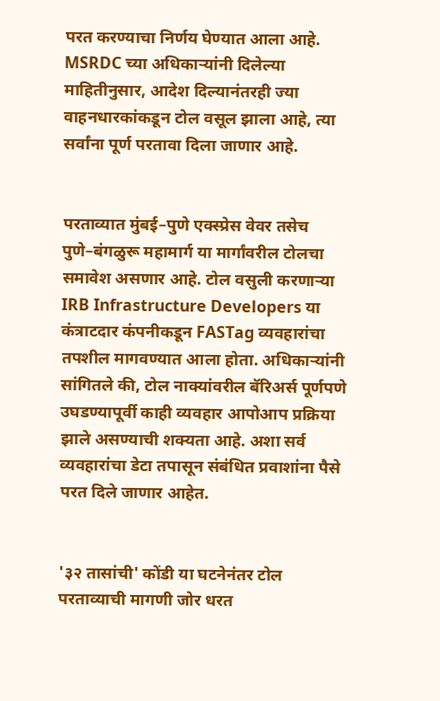परत करण्याचा निर्णय घेण्यात आला आहे. MSRDC च्या अधिकाऱ्यांनी दिलेल्या माहितीनुसार, आदेश दिल्यानंतरही ज्या वाहनधारकांकडून टोल वसूल झाला आहे, त्या सर्वांना पूर्ण परतावा दिला जाणार आहे.


परताव्यात मुंबई–पुणे एक्स्प्रेस वेवर तसेच पुणे–बंगळुरू महामार्ग या मार्गांवरील टोलचा समावेश असणार आहे. टोल वसुली करणाऱ्या IRB Infrastructure Developers या कंत्राटदार कंपनीकडून FASTag व्यवहारांचा तपशील मागवण्यात आला होता. अधिकाऱ्यांनी सांगितले की, टोल नाक्यांवरील बॅरिअर्स पूर्णपणे उघडण्यापूर्वी काही व्यवहार आपोआप प्रक्रिया झाले असण्याची शक्यता आहे. अशा सर्व व्यवहारांचा डेटा तपासून संबंधित प्रवाशांना पैसे परत दिले जाणार आहेत.


'३२ तासांची' कोंडी या घटनेनंतर टोल परताव्याची मागणी जोर धरत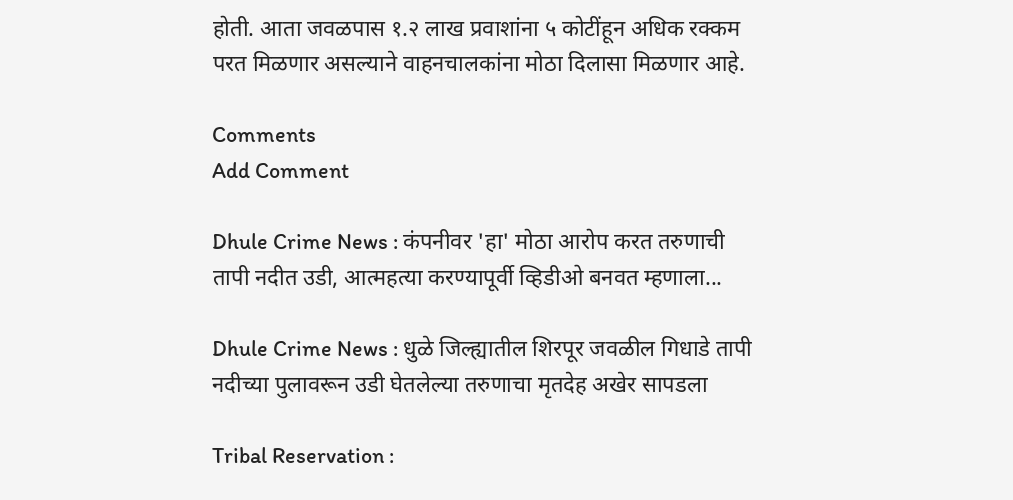होती. आता जवळपास १.२ लाख प्रवाशांना ५ कोटींहून अधिक रक्कम परत मिळणार असल्याने वाहनचालकांना मोठा दिलासा मिळणार आहे.

Comments
Add Comment

Dhule Crime News : कंपनीवर 'हा' मोठा आरोप करत तरुणाची तापी नदीत उडी, आत्महत्या करण्यापूर्वी व्हिडीओ बनवत म्हणाला...

Dhule Crime News : धुळे जिल्ह्यातील शिरपूर जवळील गिधाडे तापी नदीच्या पुलावरून उडी घेतलेल्या तरुणाचा मृतदेह अखेर सापडला

Tribal Reservation :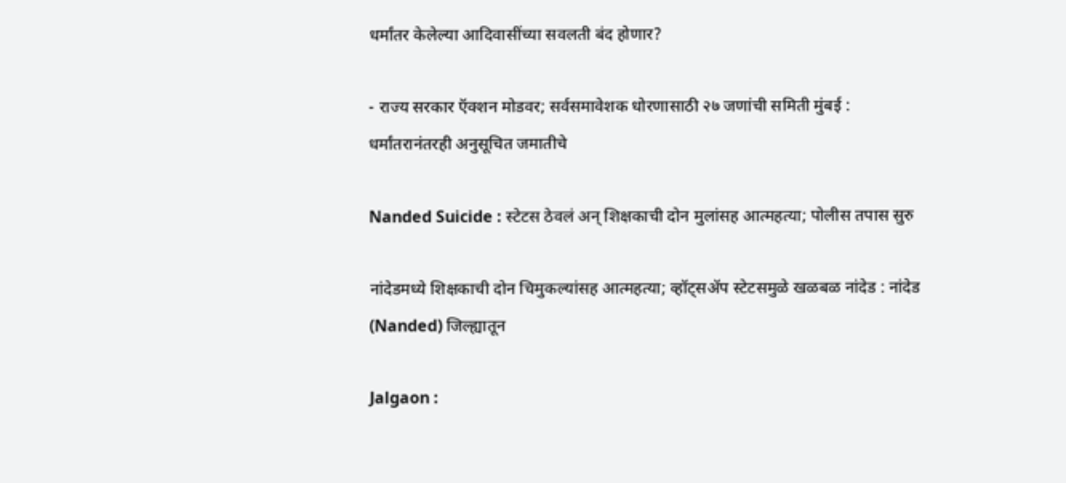धर्मांतर केलेल्या आदिवासींच्या सवलती बंद होणार?

- राज्य सरकार ऍक्शन मोडवर; सर्वसमावेशक धोरणासाठी २७ जणांची समिती मुंबई : धर्मांतरानंतरही अनुसूचित जमातीचे

Nanded Suicide : स्टेटस ठेवलं अन् शिक्षकाची दोन मुलांसह आत्महत्या; पोलीस तपास सुरु

नांदेडमध्ये शिक्षकाची दोन चिमुकल्यांसह आत्महत्या; व्हॉट्सॲप स्टेटसमुळे खळबळ नांदेड : नांदेड (Nanded) जिल्ह्यातून

Jalgaon :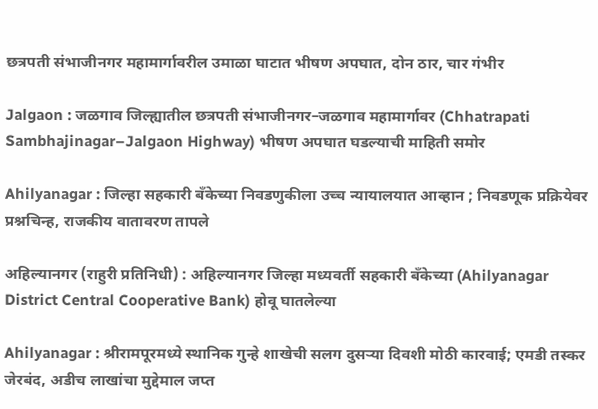छत्रपती संभाजीनगर महामार्गावरील उमाळा घाटात भीषण अपघात, दोन ठार, चार गंभीर

Jalgaon : जळगाव जिल्ह्यातील छत्रपती संभाजीनगर–जळगाव महामार्गावर (Chhatrapati Sambhajinagar–Jalgaon Highway) भीषण अपघात घडल्याची माहिती समोर

Ahilyanagar : जिल्हा सहकारी बँकेच्या निवडणुकीला उच्च न्यायालयात आव्हान ; निवडणूक प्रक्रियेवर प्रश्नचिन्ह, राजकीय वातावरण तापले

अहिल्यानगर (राहुरी प्रतिनिधी) : अहिल्यानगर जिल्हा मध्यवर्ती सहकारी बँकेच्या (Ahilyanagar District Central Cooperative Bank) होवू घातलेल्या

Ahilyanagar : श्रीरामपूरमध्ये स्थानिक गुन्हे शाखेची सलग दुसऱ्या दिवशी मोठी कारवाई; एमडी तस्कर जेरबंद, अडीच लाखांचा मुद्देमाल जप्त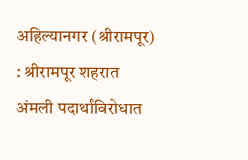अहिल्यानगर (श्रीरामपूर) : श्रीरामपूर शहरात अंमली पदार्थांविरोधात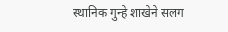स्थानिक गुन्हे शाखेने सलग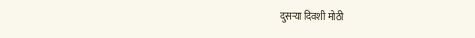दुसऱ्या दिवशी मोठी